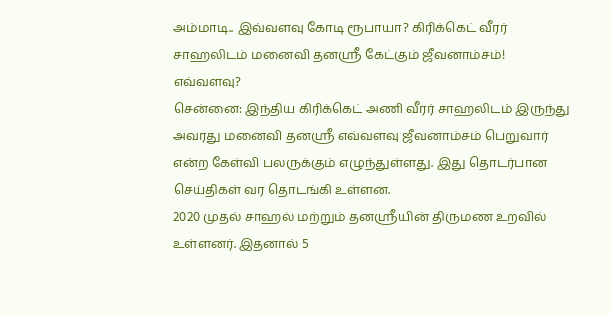அம்மாடி.. இவ்வளவு கோடி ரூபாயா? கிரிக்கெட் வீரர் சாஹலிடம் மனைவி தனஸ்ரீ கேட்கும் ஜீவனாம்சம்! எவ்வளவு?
சென்னை: இந்திய கிரிக்கெட் அணி வீரர் சாஹலிடம் இருந்து அவரது மனைவி தனஸ்ரீ எவ்வளவு ஜீவனாம்சம் பெறுவார் என்ற கேள்வி பலருக்கும் எழுந்துள்ளது. இது தொடர்பான செய்திகள் வர தொடங்கி உள்ளன.
2020 முதல் சாஹல் மற்றும் தனஸ்ரீயின் திருமண உறவில் உள்ளனர். இதனால் 5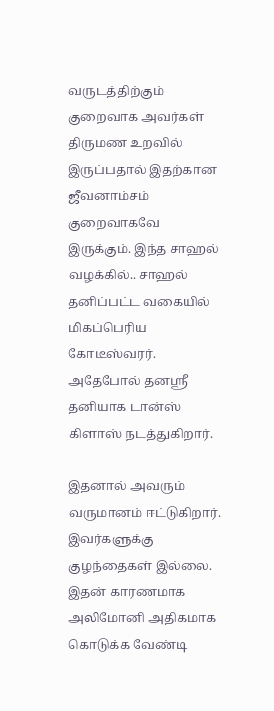வருடத்திற்கும் குறைவாக அவர்கள் திருமண உறவில் இருப்பதால் இதற்கான ஜீவனாம்சம் குறைவாகவே இருக்கும். இந்த சாஹல் வழக்கில்.. சாஹல் தனிப்பட்ட வகையில் மிகப்பெரிய கோடீஸ்வரர். அதேபோல் தனஸ்ரீ தனியாக டான்ஸ் கிளாஸ் நடத்துகிறார்.

இதனால் அவரும் வருமானம் ஈட்டுகிறார். இவர்களுக்கு குழந்தைகள் இல்லை. இதன் காரணமாக அலிமோனி அதிகமாக கொடுக்க வேண்டி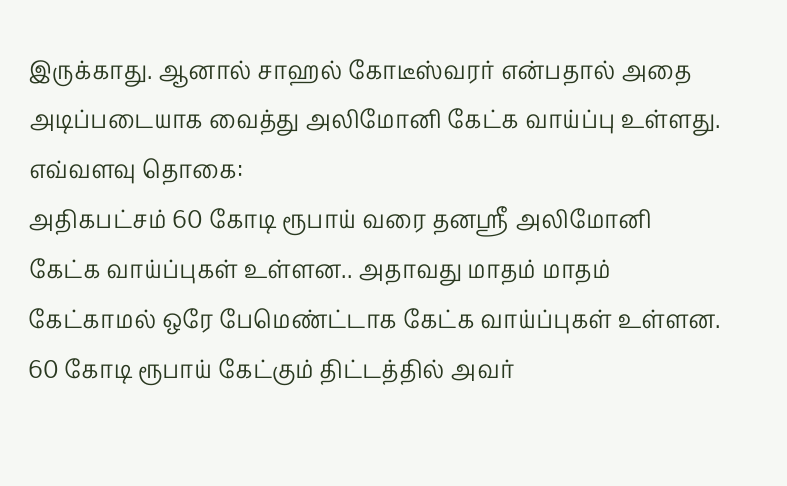இருக்காது. ஆனால் சாஹல் கோடீஸ்வரர் என்பதால் அதை அடிப்படையாக வைத்து அலிமோனி கேட்க வாய்ப்பு உள்ளது.
எவ்வளவு தொகை:
அதிகபட்சம் 60 கோடி ரூபாய் வரை தனஸ்ரீ அலிமோனி கேட்க வாய்ப்புகள் உள்ளன.. அதாவது மாதம் மாதம் கேட்காமல் ஒரே பேமெண்ட்டாக கேட்க வாய்ப்புகள் உள்ளன. 60 கோடி ரூபாய் கேட்கும் திட்டத்தில் அவர்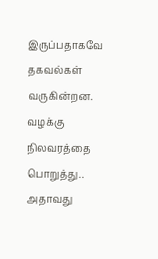இருப்பதாகவே தகவல்கள் வருகின்றன. வழக்கு நிலவரத்தை பொறுத்து.. அதாவது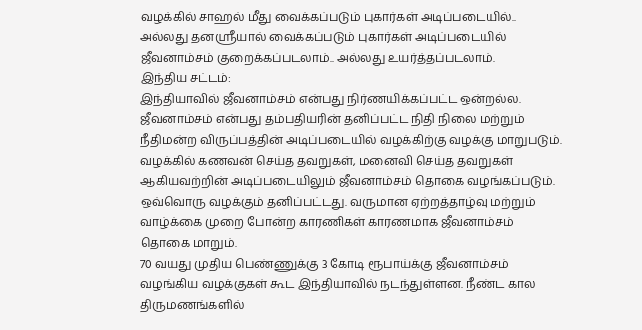வழக்கில் சாஹல் மீது வைக்கப்படும் புகார்கள் அடிப்படையில்.. அல்லது தனஸ்ரீயால் வைக்கப்படும் புகார்கள் அடிப்படையில் ஜீவனாம்சம் குறைக்கப்படலாம்.. அல்லது உயர்த்தப்படலாம்.
இந்திய சட்டம்:
இந்தியாவில் ஜீவனாம்சம் என்பது நிர்ணயிக்கப்பட்ட ஒன்றல்ல. ஜீவனாம்சம் என்பது தம்பதியரின் தனிப்பட்ட நிதி நிலை மற்றும் நீதிமன்ற விருப்பத்தின் அடிப்படையில் வழக்கிற்கு வழக்கு மாறுபடும். வழக்கில் கணவன் செய்த தவறுகள், மனைவி செய்த தவறுகள் ஆகியவற்றின் அடிப்படையிலும் ஜீவனாம்சம் தொகை வழங்கப்படும். ஒவ்வொரு வழக்கும் தனிப்பட்டது. வருமான ஏற்றத்தாழ்வு மற்றும் வாழ்க்கை முறை போன்ற காரணிகள் காரணமாக ஜீவனாம்சம் தொகை மாறும்.
70 வயது முதிய பெண்ணுக்கு 3 கோடி ரூபாய்க்கு ஜீவனாம்சம் வழங்கிய வழக்குகள் கூட இந்தியாவில் நடந்துள்ளன. நீண்ட கால திருமணங்களில்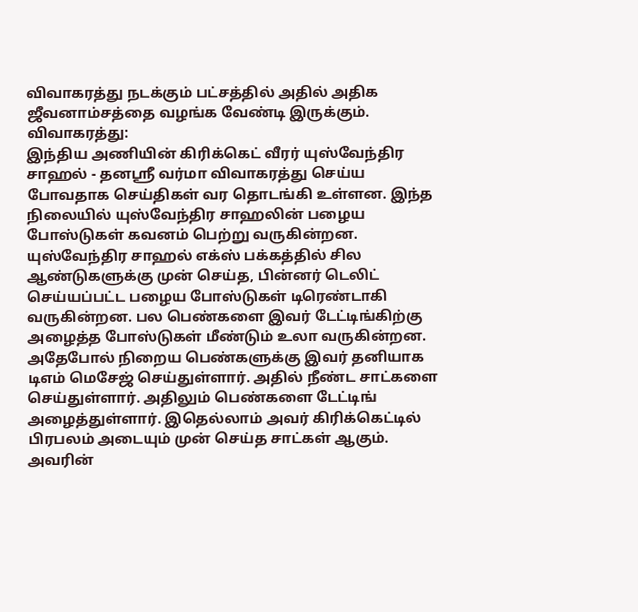விவாகரத்து நடக்கும் பட்சத்தில் அதில் அதிக ஜீவனாம்சத்தை வழங்க வேண்டி இருக்கும்.
விவாகரத்து:
இந்திய அணியின் கிரிக்கெட் வீரர் யுஸ்வேந்திர சாஹல் - தனஸ்ரீ வர்மா விவாகரத்து செய்ய போவதாக செய்திகள் வர தொடங்கி உள்ளன. இந்த நிலையில் யுஸ்வேந்திர சாஹலின் பழைய போஸ்டுகள் கவனம் பெற்று வருகின்றன.
யுஸ்வேந்திர சாஹல் எக்ஸ் பக்கத்தில் சில ஆண்டுகளுக்கு முன் செய்த, பின்னர் டெலிட் செய்யப்பட்ட பழைய போஸ்டுகள் டிரெண்டாகி வருகின்றன. பல பெண்களை இவர் டேட்டிங்கிற்கு அழைத்த போஸ்டுகள் மீண்டும் உலா வருகின்றன.
அதேபோல் நிறைய பெண்களுக்கு இவர் தனியாக டிஎம் மெசேஜ் செய்துள்ளார். அதில் நீண்ட சாட்களை செய்துள்ளார். அதிலும் பெண்களை டேட்டிங் அழைத்துள்ளார். இதெல்லாம் அவர் கிரிக்கெட்டில் பிரபலம் அடையும் முன் செய்த சாட்கள் ஆகும்.
அவரின்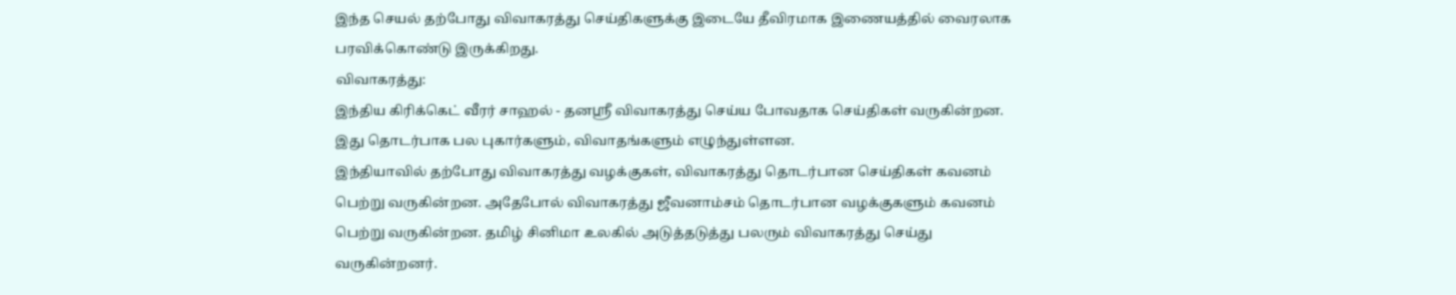இந்த செயல் தற்போது விவாகரத்து செய்திகளுக்கு இடையே தீவிரமாக இணையத்தில் வைரலாக பரவிக்கொண்டு இருக்கிறது.
விவாகரத்து:
இந்திய கிரிக்கெட் வீரர் சாஹல் - தனஸ்ரீ விவாகரத்து செய்ய போவதாக செய்திகள் வருகின்றன. இது தொடர்பாக பல புகார்களும், விவாதங்களும் எழுந்துள்ளன.
இந்தியாவில் தற்போது விவாகரத்து வழக்குகள், விவாகரத்து தொடர்பான செய்திகள் கவனம் பெற்று வருகின்றன. அதேபோல் விவாகரத்து ஜீவனாம்சம் தொடர்பான வழக்குகளும் கவனம் பெற்று வருகின்றன. தமிழ் சினிமா உலகில் அடுத்தடுத்து பலரும் விவாகரத்து செய்து வருகின்றனர்.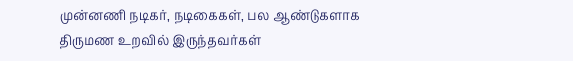முன்னணி நடிகர், நடிகைகள், பல ஆண்டுகளாக திருமண உறவில் இருந்தவர்கள்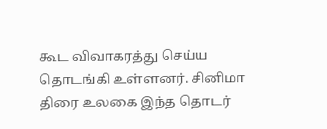கூட விவாகரத்து செய்ய தொடங்கி உள்ளனர். சினிமா திரை உலகை இந்த தொடர்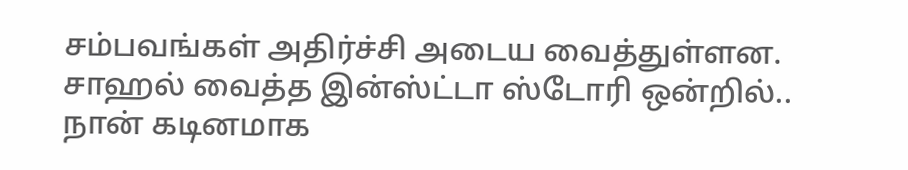சம்பவங்கள் அதிர்ச்சி அடைய வைத்துள்ளன.
சாஹல் வைத்த இன்ஸ்ட்டா ஸ்டோரி ஒன்றில்.. நான் கடினமாக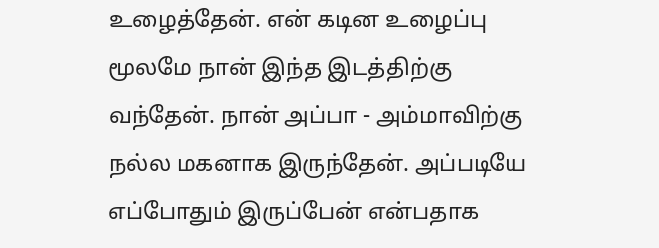உழைத்தேன். என் கடின உழைப்பு மூலமே நான் இந்த இடத்திற்கு வந்தேன். நான் அப்பா - அம்மாவிற்கு நல்ல மகனாக இருந்தேன். அப்படியே எப்போதும் இருப்பேன் என்பதாக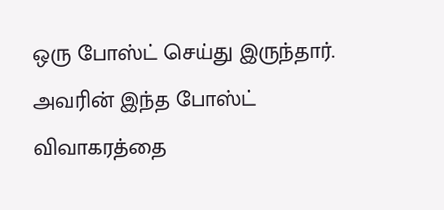ஒரு போஸ்ட் செய்து இருந்தார். அவரின் இந்த போஸ்ட் விவாகரத்தை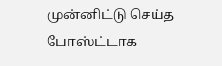முன்னிட்டு செய்த போஸ்ட்டாக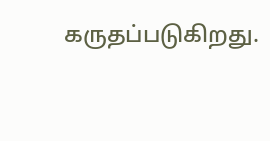கருதப்படுகிறது.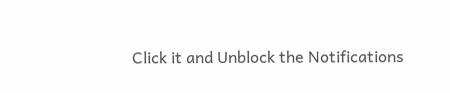Click it and Unblock the Notifications